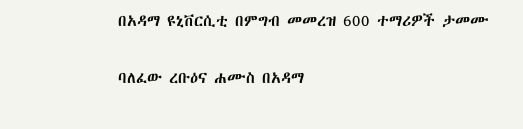በአዳማ ዩኒቨርሲቲ በምግብ መመረዝ 600 ተማሪዎች ታመሙ

ባለፈው ረቡዕና ሐሙስ በአዳማ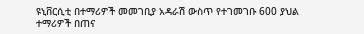ዩኒቨርሲቲ በተማሪዎች መመገቢያ አዳራሽ ውስጥ የተገመገቡ 600 ያህል ተማሪዎች በጠና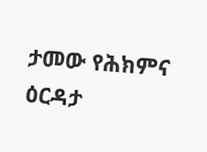ታመው የሕክምና ዕርዳታ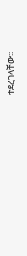ተደረገላቸው፡፡